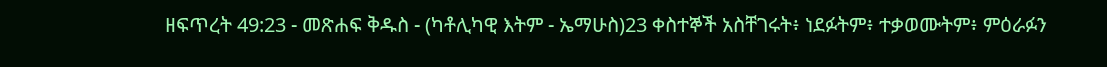ዘፍጥረት 49:23 - መጽሐፍ ቅዱስ - (ካቶሊካዊ እትም - ኤማሁስ)23 ቀስተኞች አስቸገሩት፥ ነደፉትም፥ ተቃወሙትም፥ ምዕራፉን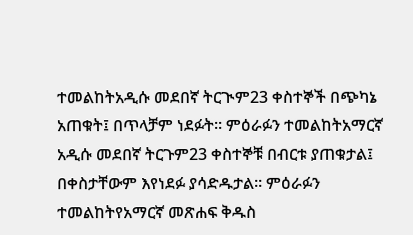ተመልከትአዲሱ መደበኛ ትርጒም23 ቀስተኞች በጭካኔ አጠቁት፤ በጥላቻም ነደፉት። ምዕራፉን ተመልከትአማርኛ አዲሱ መደበኛ ትርጉም23 ቀስተኞቹ በብርቱ ያጠቁታል፤ በቀስታቸውም እየነደፉ ያሳድዱታል። ምዕራፉን ተመልከትየአማርኛ መጽሐፍ ቅዱስ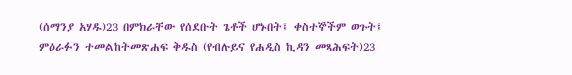(ሰማንያ አሃዱ)23 በምክራቸው የሰደቡት ጌቶች ሆኑበት፤ ቀስተኞችም ወጉት፤ ምዕራፉን ተመልከትመጽሐፍ ቅዱስ (የብሉይና የሐዲስ ኪዳን መጻሕፍት)23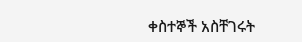ቀስተኞች አስቸገሩት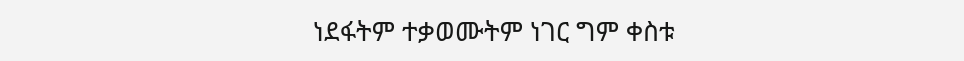ነደፋትም ተቃወሙትም ነገር ግም ቀስቱ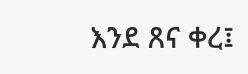እንደ ጸና ቀረ፤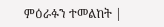ምዕራፉን ተመልከት |